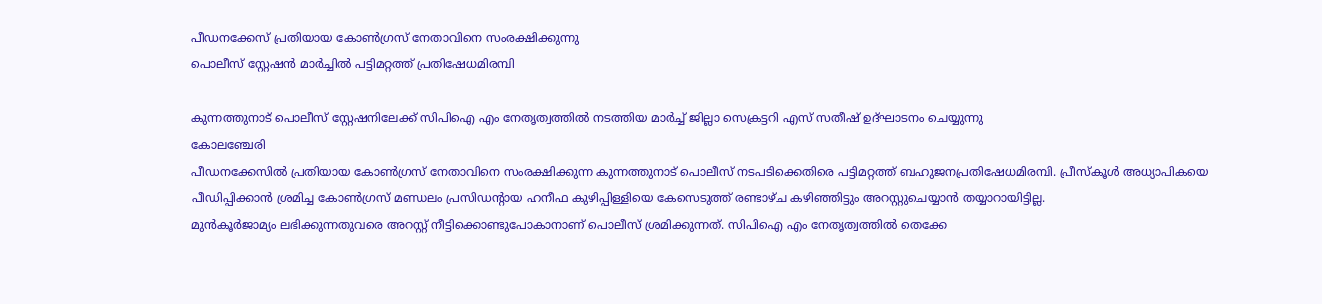പീഡനക്കേസ് പ്രതിയായ കോൺഗ്രസ് നേതാവിനെ സംരക്ഷിക്കുന്നു
പൊലീസ് സ്റ്റേഷൻ മാർച്ചിൽ പട്ടിമറ്റത്ത് പ്രതിഷേധമിരമ്പി

കുന്നത്തുനാട് പൊലീസ് സ്റ്റേഷനിലേക്ക് സിപിഐ എം നേതൃത്വത്തിൽ നടത്തിയ മാർച്ച് ജില്ലാ സെക്രട്ടറി എസ് സതീഷ് ഉദ്ഘാടനം ചെയ്യുന്നു
കോലഞ്ചേരി
പീഡനക്കേസിൽ പ്രതിയായ കോൺഗ്രസ് നേതാവിനെ സംരക്ഷിക്കുന്ന കുന്നത്തുനാട് പൊലീസ് നടപടിക്കെതിരെ പട്ടിമറ്റത്ത് ബഹുജനപ്രതിഷേധമിരമ്പി. പ്രീസ്കൂൾ അധ്യാപികയെ പീഡിപ്പിക്കാൻ ശ്രമിച്ച കോൺഗ്രസ് മണ്ഡലം പ്രസിഡന്റായ ഹനീഫ കുഴിപ്പിള്ളിയെ കേസെടുത്ത് രണ്ടാഴ്ച കഴിഞ്ഞിട്ടും അറസ്റ്റുചെയ്യാൻ തയ്യാറായിട്ടില്ല.
മുൻകൂർജാമ്യം ലഭിക്കുന്നതുവരെ അറസ്റ്റ് നീട്ടിക്കൊണ്ടുപോകാനാണ് പൊലീസ് ശ്രമിക്കുന്നത്. സിപിഐ എം നേതൃത്വത്തിൽ തെക്കേ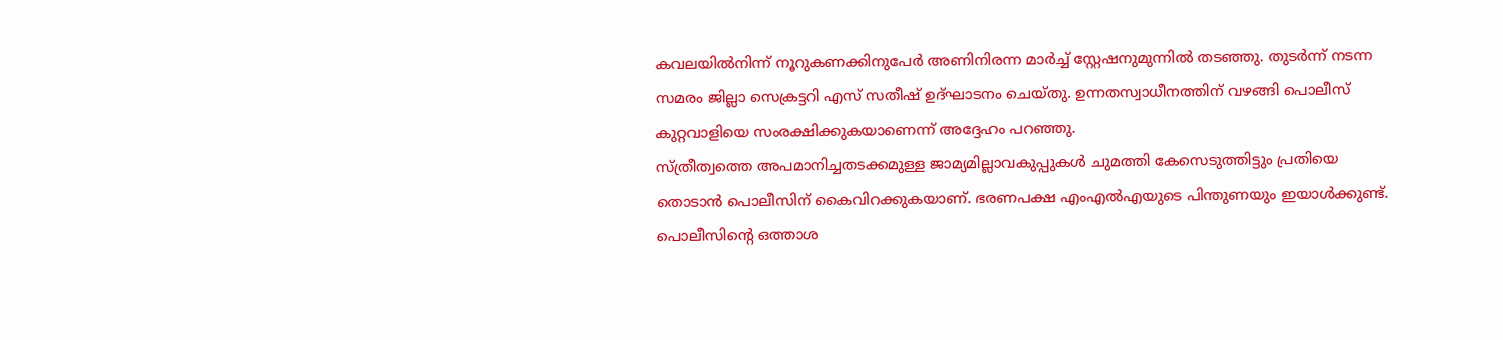കവലയിൽനിന്ന് നൂറുകണക്കിനുപേർ അണിനിരന്ന മാർച്ച് സ്റ്റേഷനുമുന്നിൽ തടഞ്ഞു. തുടർന്ന് നടന്ന സമരം ജില്ലാ സെക്രട്ടറി എസ് സതീഷ് ഉദ്ഘാടനം ചെയ്തു. ഉന്നതസ്വാധീനത്തിന് വഴങ്ങി പൊലീസ് കുറ്റവാളിയെ സംരക്ഷിക്കുകയാണെന്ന് അദ്ദേഹം പറഞ്ഞു.
സ്ത്രീത്വത്തെ അപമാനിച്ചതടക്കമുള്ള ജാമ്യമില്ലാവകുപ്പുകൾ ചുമത്തി കേസെടുത്തിട്ടും പ്രതിയെ തൊടാൻ പൊലീസിന് കൈവിറക്കുകയാണ്. ഭരണപക്ഷ എംഎൽഎയുടെ പിന്തുണയും ഇയാൾക്കുണ്ട്. പൊലീസിന്റെ ഒത്താശ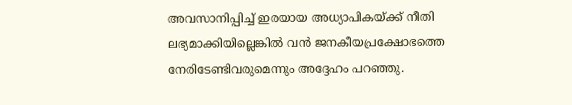അവസാനിപ്പിച്ച് ഇരയായ അധ്യാപികയ്ക്ക് നീതി ലഭ്യമാക്കിയില്ലെങ്കിൽ വൻ ജനകീയപ്രക്ഷോഭത്തെ നേരിടേണ്ടിവരുമെന്നും അദ്ദേഹം പറഞ്ഞു.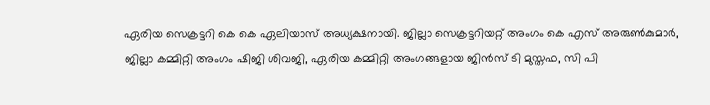ഏരിയ സെക്രട്ടറി കെ കെ ഏലിയാസ് അധ്യക്ഷനായി. ജില്ലാ സെക്രട്ടറിയറ്റ് അംഗം കെ എസ് അരുൺകുമാർ, ജില്ലാ കമ്മിറ്റി അംഗം ഷിജി ശിവജി, ഏരിയ കമ്മിറ്റി അംഗങ്ങളായ ജിൻസ് ടി മുസ്തഫ, സി പി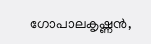ഗോപാലകൃഷ്ണൻ,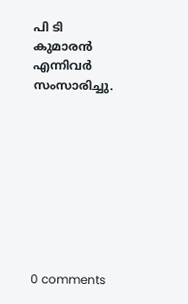പി ടി കുമാരൻ എന്നിവർ സംസാരിച്ചു.









0 comments